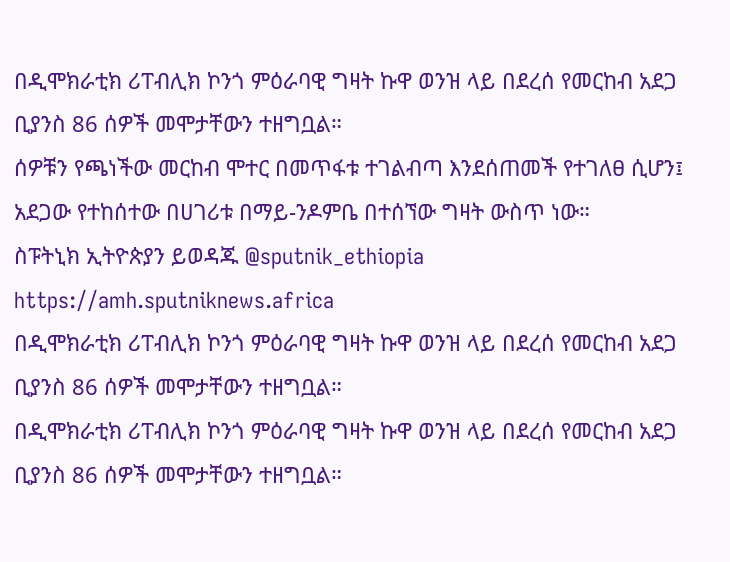በዲሞክራቲክ ሪፐብሊክ ኮንጎ ምዕራባዊ ግዛት ኩዋ ወንዝ ላይ በደረሰ የመርከብ አደጋ ቢያንስ 86 ሰዎች መሞታቸውን ተዘግቧል።
ሰዎቹን የጫነችው መርከብ ሞተር በመጥፋቱ ተገልብጣ እንደሰጠመች የተገለፀ ሲሆን፤ አደጋው የተከሰተው በሀገሪቱ በማይ-ንዶምቤ በተሰኘው ግዛት ውስጥ ነው።
ስፑትኒክ ኢትዮጵያን ይወዳጁ @sputnik_ethiopia
https://amh.sputniknews.africa
በዲሞክራቲክ ሪፐብሊክ ኮንጎ ምዕራባዊ ግዛት ኩዋ ወንዝ ላይ በደረሰ የመርከብ አደጋ ቢያንስ 86 ሰዎች መሞታቸውን ተዘግቧል።
በዲሞክራቲክ ሪፐብሊክ ኮንጎ ምዕራባዊ ግዛት ኩዋ ወንዝ ላይ በደረሰ የመርከብ አደጋ ቢያንስ 86 ሰዎች መሞታቸውን ተዘግቧል።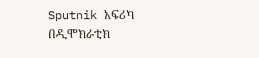Sputnik አፍሪካ
በዲሞክራቲክ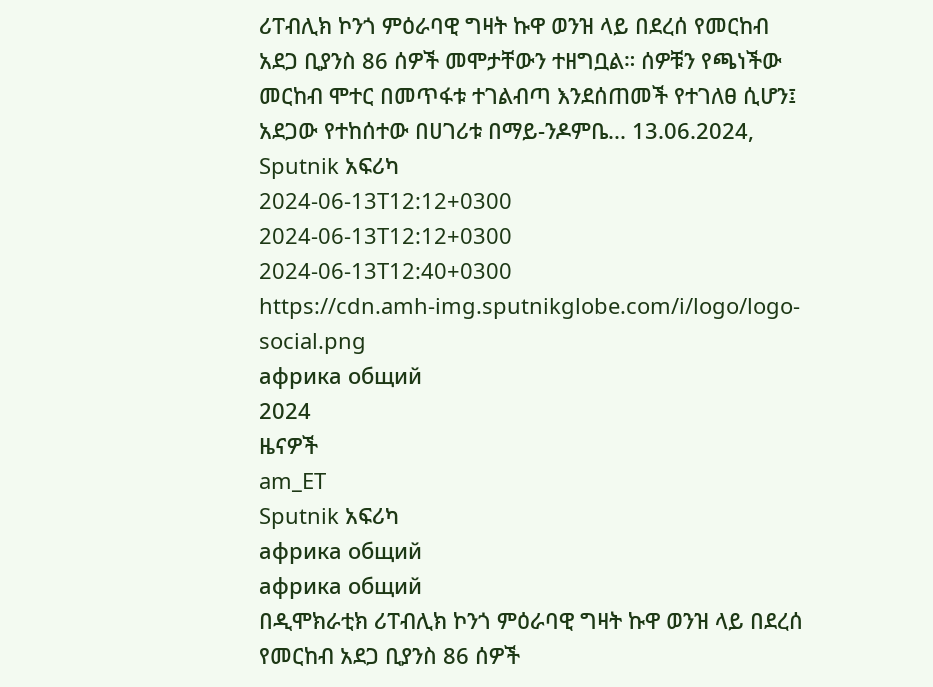ሪፐብሊክ ኮንጎ ምዕራባዊ ግዛት ኩዋ ወንዝ ላይ በደረሰ የመርከብ አደጋ ቢያንስ 86 ሰዎች መሞታቸውን ተዘግቧል። ሰዎቹን የጫነችው መርከብ ሞተር በመጥፋቱ ተገልብጣ እንደሰጠመች የተገለፀ ሲሆን፤ አደጋው የተከሰተው በሀገሪቱ በማይ-ንዶምቤ... 13.06.2024, Sputnik አፍሪካ
2024-06-13T12:12+0300
2024-06-13T12:12+0300
2024-06-13T12:40+0300
https://cdn.amh-img.sputnikglobe.com/i/logo/logo-social.png
африка общий
2024
ዜናዎች
am_ET
Sputnik አፍሪካ
африка общий
африка общий
በዲሞክራቲክ ሪፐብሊክ ኮንጎ ምዕራባዊ ግዛት ኩዋ ወንዝ ላይ በደረሰ የመርከብ አደጋ ቢያንስ 86 ሰዎች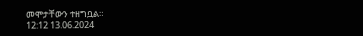መሞታቸውን ተዘግቧል።
12:12 13.06.2024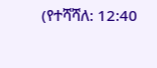(የተሻሻለ: 12:40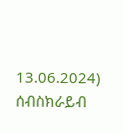13.06.2024)
ሰብስክራይብ